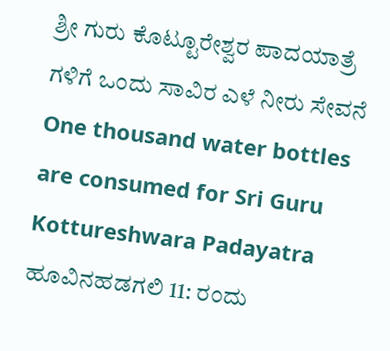ಶ್ರೀ ಗುರು ಕೊಟ್ಟೂರೇಶ್ವರ ಪಾದಯಾತ್ರೆ ಗಳಿಗೆ ಒಂದು ಸಾವಿರ ಎಳೆ ನೀರು ಸೇವನೆ
One thousand water bottles are consumed for Sri Guru Kottureshwara Padayatra
ಹೂವಿನಹಡಗಲಿ 11: ರಂದು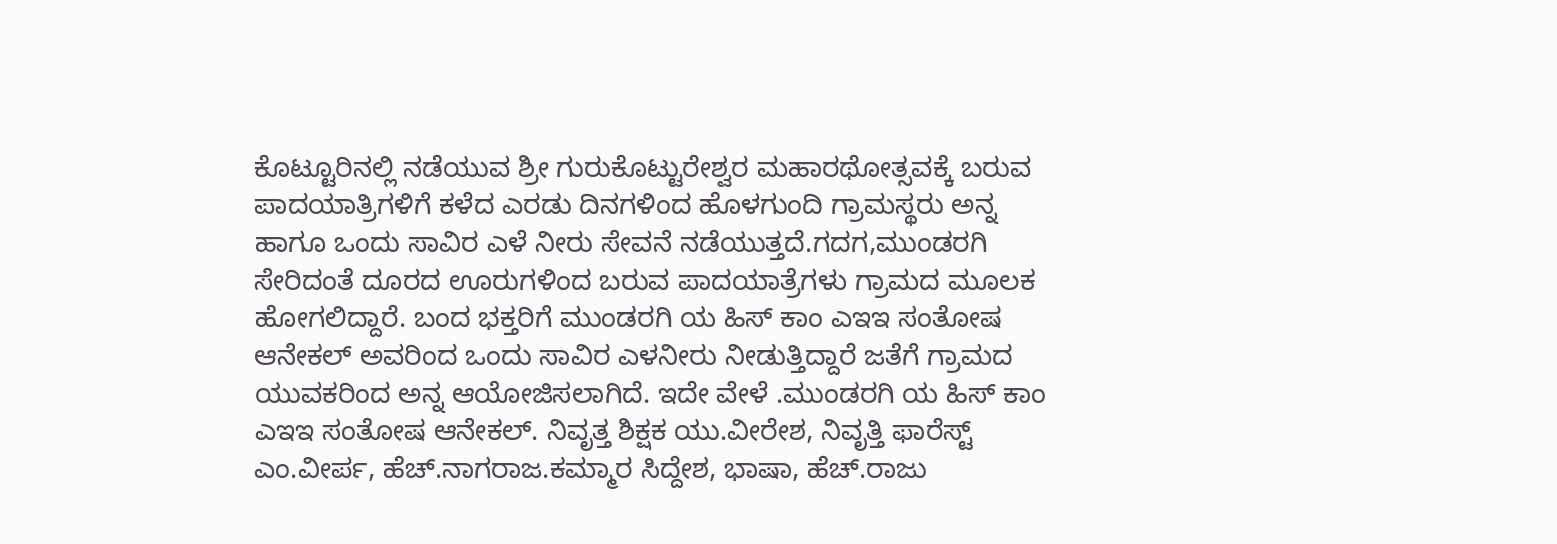ಕೊಟ್ಟೂರಿನಲ್ಲಿ ನಡೆಯುವ ಶ್ರೀ ಗುರುಕೊಟ್ಟುರೇಶ್ವರ ಮಹಾರಥೋತ್ಸವಕ್ಕೆ ಬರುವ ಪಾದಯಾತ್ರಿಗಳಿಗೆ ಕಳೆದ ಎರಡು ದಿನಗಳಿಂದ ಹೊಳಗುಂದಿ ಗ್ರಾಮಸ್ಥರು ಅನ್ನ ಹಾಗೂ ಒಂದು ಸಾವಿರ ಎಳೆ ನೀರು ಸೇವನೆ ನಡೆಯುತ್ತದೆ.ಗದಗ,ಮುಂಡರಗಿ ಸೇರಿದಂತೆ ದೂರದ ಊರುಗಳಿಂದ ಬರುವ ಪಾದಯಾತ್ರೆಗಳು ಗ್ರಾಮದ ಮೂಲಕ ಹೋಗಲಿದ್ದಾರೆ. ಬಂದ ಭಕ್ತರಿಗೆ ಮುಂಡರಗಿ ಯ ಹಿಸ್ ಕಾಂ ಎಇಇ ಸಂತೋಷ ಆನೇಕಲ್ ಅವರಿಂದ ಒಂದು ಸಾವಿರ ಎಳನೀರು ನೀಡುತ್ತಿದ್ದಾರೆ ಜತೆಗೆ ಗ್ರಾಮದ ಯುವಕರಿಂದ ಅನ್ನ ಆಯೋಜಿಸಲಾಗಿದೆ. ಇದೇ ವೇಳೆ .ಮುಂಡರಗಿ ಯ ಹಿಸ್ ಕಾಂ ಎಇಇ ಸಂತೋಷ ಆನೇಕಲ್. ನಿವೃತ್ತ ಶಿಕ್ಷಕ ಯು.ವೀರೇಶ, ನಿವೃತ್ತಿ ಫಾರೆಸ್ಟ್ ಎಂ.ವೀರ್ಪ, ಹೆಚ್.ನಾಗರಾಜ.ಕಮ್ಮಾರ ಸಿದ್ದೇಶ, ಭಾಷಾ, ಹೆಚ್.ರಾಜು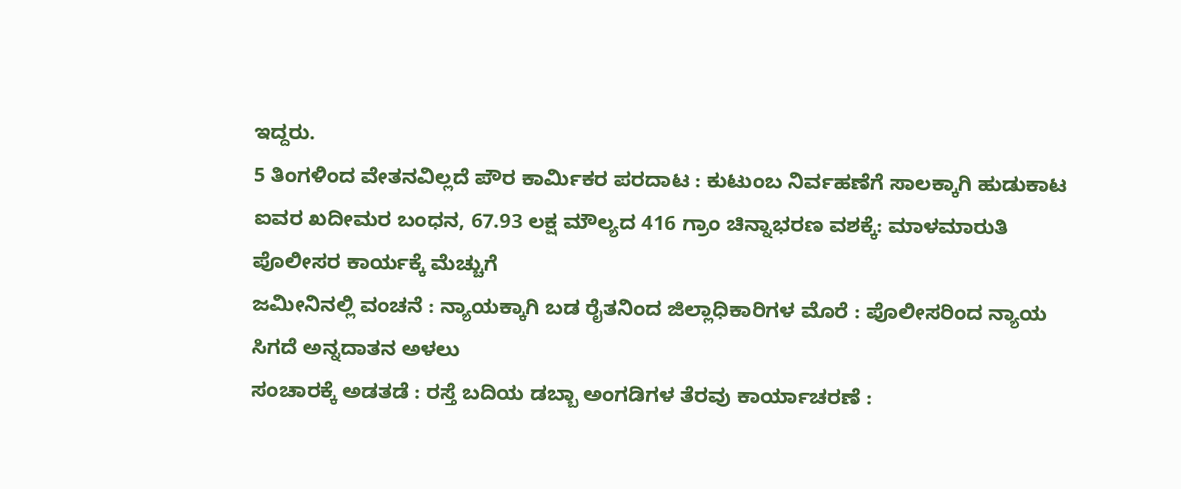ಇದ್ದರು.
5 ತಿಂಗಳಿಂದ ವೇತನವಿಲ್ಲದೆ ಪೌರ ಕಾರ್ಮಿಕರ ಪರದಾಟ : ಕುಟುಂಬ ನಿರ್ವಹಣೆಗೆ ಸಾಲಕ್ಕಾಗಿ ಹುಡುಕಾಟ
ಐವರ ಖದೀಮರ ಬಂಧನ, 67.93 ಲಕ್ಷ ಮೌಲ್ಯದ 416 ಗ್ರಾಂ ಚಿನ್ನಾಭರಣ ವಶಕ್ಕೆ: ಮಾಳಮಾರುತಿ ಪೊಲೀಸರ ಕಾರ್ಯಕ್ಕೆ ಮೆಚ್ಚುಗೆ
ಜಮೀನಿನಲ್ಲಿ ವಂಚನೆ : ನ್ಯಾಯಕ್ಕಾಗಿ ಬಡ ರೈತನಿಂದ ಜಿಲ್ಲಾಧಿಕಾರಿಗಳ ಮೊರೆ : ಪೊಲೀಸರಿಂದ ನ್ಯಾಯ ಸಿಗದೆ ಅನ್ನದಾತನ ಅಳಲು
ಸಂಚಾರಕ್ಕೆ ಅಡತಡೆ : ರಸ್ತೆ ಬದಿಯ ಡಬ್ಬಾ ಅಂಗಡಿಗಳ ತೆರವು ಕಾರ್ಯಾಚರಣೆ :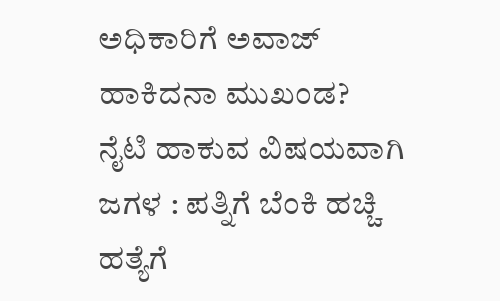ಅಧಿಕಾರಿಗೆ ಅವಾಜ್ ಹಾಕಿದನಾ ಮುಖಂಡ?
ನೈಟಿ ಹಾಕುವ ವಿಷಯವಾಗಿ ಜಗಳ : ಪತ್ನಿಗೆ ಬೆಂಕಿ ಹಚ್ಚಿ ಹತ್ಯೆಗೆ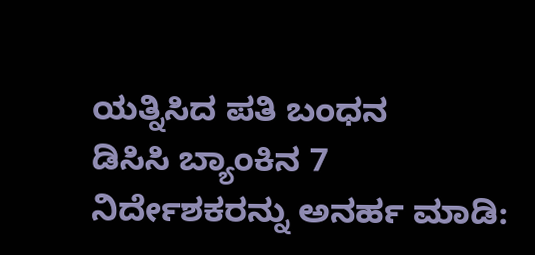ಯತ್ನಿಸಿದ ಪತಿ ಬಂಧನ
ಡಿಸಿಸಿ ಬ್ಯಾಂಕಿನ 7 ನಿರ್ದೇಶಕರನ್ನು ಅನರ್ಹ ಮಾಡಿ: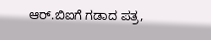ಆರ್.ಬಿಐಗೆ ಗಡಾದ ಪತ್ರ,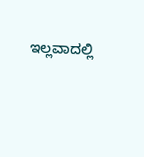ಇಲ್ಲವಾದಲ್ಲಿ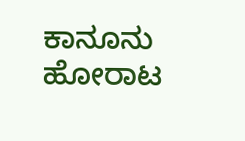ಕಾನೂನು ಹೋರಾಟ